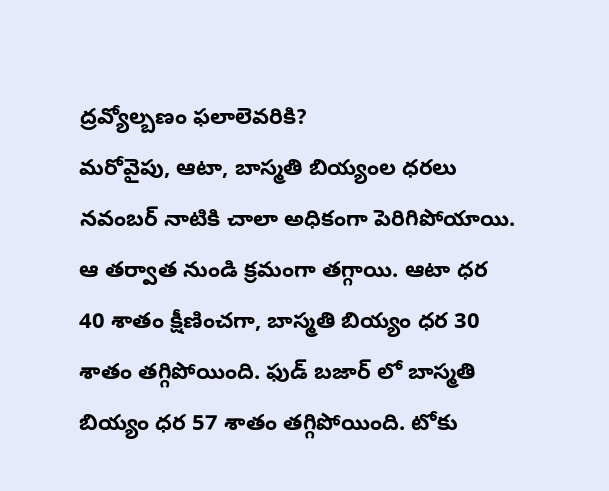ద్రవ్యోల్బణం ఫలాలెవరికి?
మరోవైపు, ఆటా, బాస్మతి బియ్యంల ధరలు నవంబర్ నాటికి చాలా అధికంగా పెరిగిపోయాయి. ఆ తర్వాత నుండి క్రమంగా తగ్గాయి. ఆటా ధర 40 శాతం క్షీణించగా, బాస్మతి బియ్యం ధర 30 శాతం తగ్గిపోయింది. ఫుడ్ బజార్ లో బాస్మతి బియ్యం ధర 57 శాతం తగ్గిపోయింది. టోకు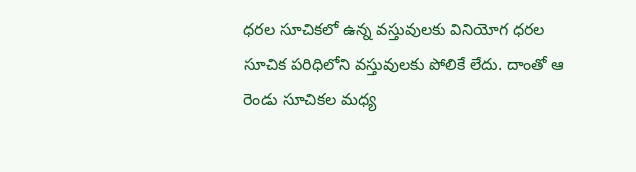ధరల సూచికలో ఉన్న వస్తువులకు వినియోగ ధరల సూచిక పరిధిలోని వస్తువులకు పోలికే లేదు. దాంతో ఆ రెండు సూచికల మధ్య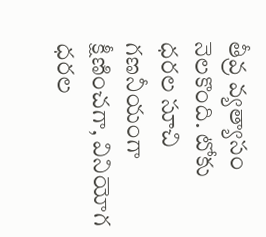తీవ్ర వ్యత్యాసం నెలకొంది. టోకు ధరల సూచి గణనీయంగా క్షీణించగా, వినియోగ ధరల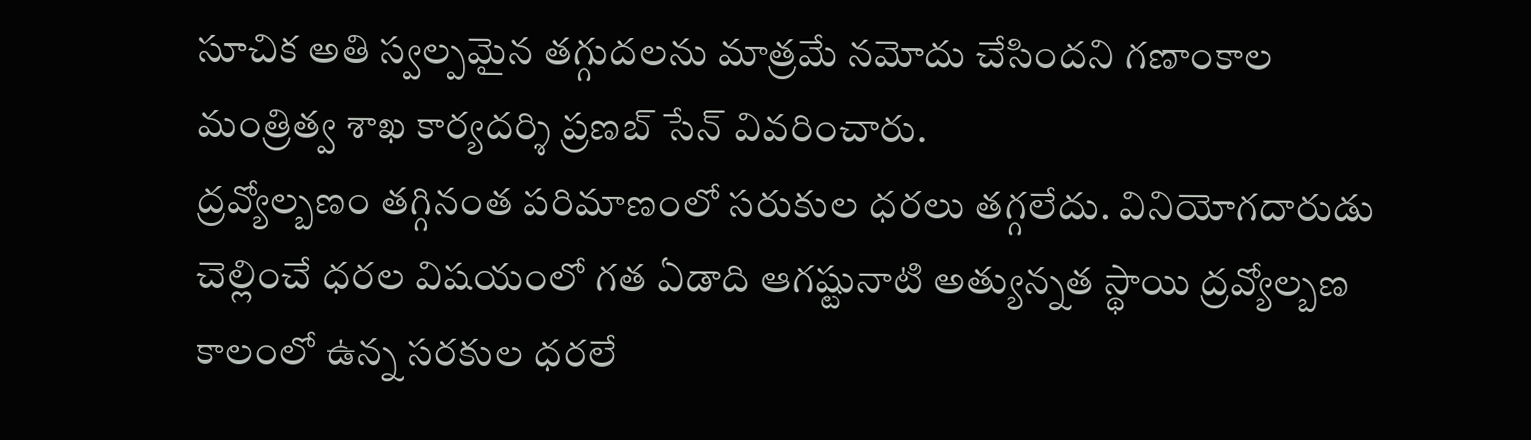సూచిక అతి స్వల్పమైన తగ్గుదలను మాత్రమే నమోదు చేసిందని గణాంకాల మంత్రిత్వ శాఖ కార్యదర్శి ప్రణబ్ సేన్ వివరించారు.
ద్రవ్యోల్బణం తగ్గినంత పరిమాణంలో సరుకుల ధరలు తగ్గలేదు. వినియోగదారుడు చెల్లించే ధరల విషయంలో గత ఏడాది ఆగష్టునాటి అత్యున్నత స్థాయి ద్రవ్యోల్బణ కాలంలో ఉన్న సరకుల ధరలే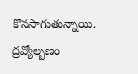కొనసాగుతున్నాయి. ద్రవ్యోల్బణం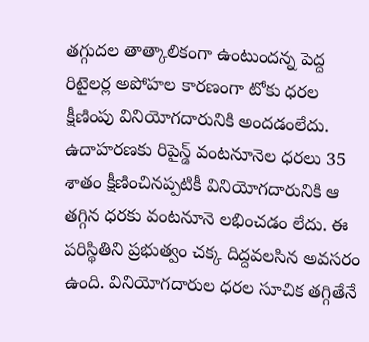తగ్గుదల తాత్కాలికంగా ఉంటుందన్న పెద్ద రిటైలర్ల అపోహల కారణంగా టోకు ధరల క్షీణింపు వినియోగదారునికి అందడంలేదు. ఉదాహరణకు రిపైన్డ్ వంటనూనెల ధరలు 35 శాతం క్షీణించినప్పటికీ వినియోగదారునికి ఆ తగ్గిన ధరకు వంటనూనె లభించడం లేదు. ఈ పరిస్థితిని ప్రభుత్వం చక్క దిద్దవలసిన అవసరం ఉంది. వినియోగదారుల ధరల సూచిక తగ్గితేనే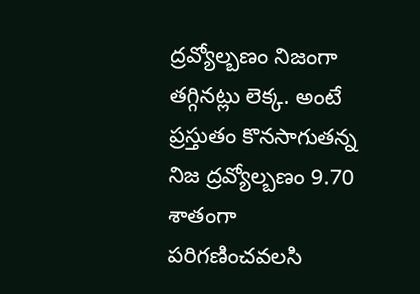ద్రవ్యోల్బణం నిజంగా తగ్గినట్లు లెక్క. అంటే ప్రస్తుతం కొనసాగుతన్న నిజ ద్రవ్యోల్బణం 9.70 శాతంగా పరిగణించవలసి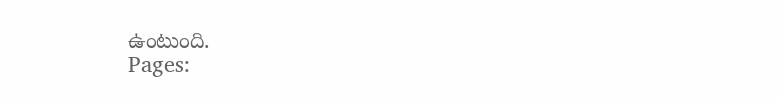ఉంటుంది.
Pages: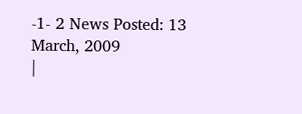-1- 2 News Posted: 13 March, 2009
|